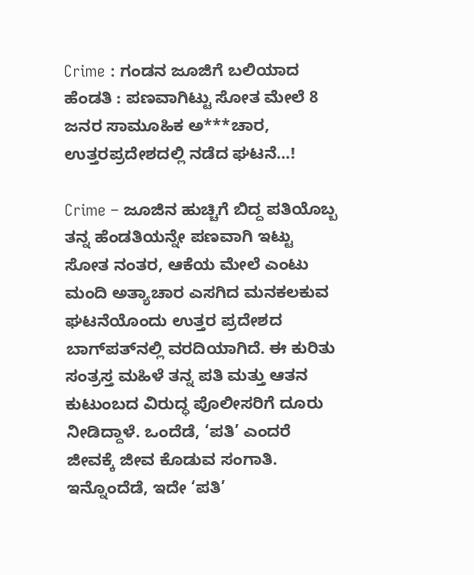Crime : ಗಂಡನ ಜೂಜಿಗೆ ಬಲಿಯಾದ ಹೆಂಡತಿ : ಪಣವಾಗಿಟ್ಟು ಸೋತ ಮೇಲೆ 8 ಜನರ ಸಾಮೂಹಿಕ ಅ***ಚಾರ, ಉತ್ತರಪ್ರದೇಶದಲ್ಲಿ ನಡೆದ ಘಟನೆ…!

Crime – ಜೂಜಿನ ಹುಚ್ಚಿಗೆ ಬಿದ್ದ ಪತಿಯೊಬ್ಬ ತನ್ನ ಹೆಂಡತಿಯನ್ನೇ ಪಣವಾಗಿ ಇಟ್ಟು ಸೋತ ನಂತರ, ಆಕೆಯ ಮೇಲೆ ಎಂಟು ಮಂದಿ ಅತ್ಯಾಚಾರ ಎಸಗಿದ ಮನಕಲಕುವ ಘಟನೆಯೊಂದು ಉತ್ತರ ಪ್ರದೇಶದ ಬಾಗ್‌ಪತ್‌ನಲ್ಲಿ ವರದಿಯಾಗಿದೆ. ಈ ಕುರಿತು ಸಂತ್ರಸ್ತ ಮಹಿಳೆ ತನ್ನ ಪತಿ ಮತ್ತು ಆತನ ಕುಟುಂಬದ ವಿರುದ್ಧ ಪೊಲೀಸರಿಗೆ ದೂರು ನೀಡಿದ್ದಾಳೆ. ಒಂದೆಡೆ, ‘ಪತಿ’ ಎಂದರೆ ಜೀವಕ್ಕೆ ಜೀವ ಕೊಡುವ ಸಂಗಾತಿ. ಇನ್ನೊಂದೆಡೆ, ಇದೇ ‘ಪತಿ’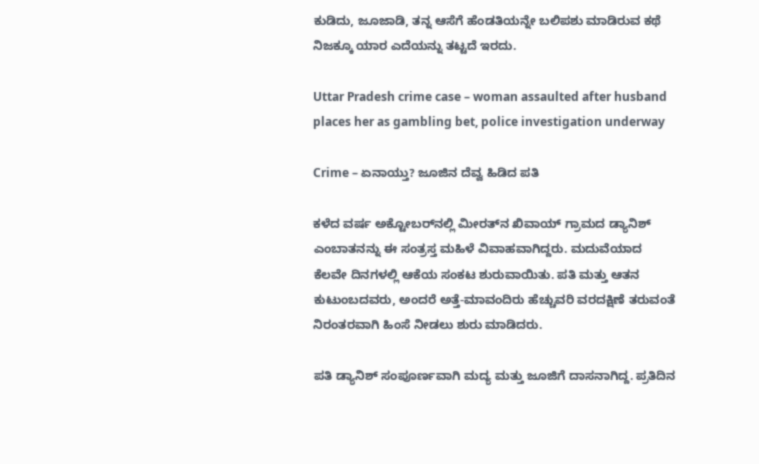ಕುಡಿದು, ಜೂಜಾಡಿ, ತನ್ನ ಆಸೆಗೆ ಹೆಂಡತಿಯನ್ನೇ ಬಲಿಪಶು ಮಾಡಿರುವ ಕಥೆ ನಿಜಕ್ಕೂ ಯಾರ ಎದೆಯನ್ನು ತಟ್ಟದೆ ಇರದು.

Uttar Pradesh crime case – woman assaulted after husband places her as gambling bet, police investigation underway

Crime – ಏನಾಯ್ತು? ಜೂಜಿನ ದೆವ್ವ ಹಿಡಿದ ಪತಿ

ಕಳೆದ ವರ್ಷ ಅಕ್ಟೋಬರ್‌ನಲ್ಲಿ ಮೀರತ್‌ನ ಖಿವಾಯ್ ಗ್ರಾಮದ ಡ್ಯಾನಿಶ್ ಎಂಬಾತನನ್ನು ಈ ಸಂತ್ರಸ್ತ ಮಹಿಳೆ ವಿವಾಹವಾಗಿದ್ದರು. ಮದುವೆಯಾದ ಕೆಲವೇ ದಿನಗಳಲ್ಲಿ ಆಕೆಯ ಸಂಕಟ ಶುರುವಾಯಿತು. ಪತಿ ಮತ್ತು ಆತನ ಕುಟುಂಬದವರು, ಅಂದರೆ ಅತ್ತೆ-ಮಾವಂದಿರು ಹೆಚ್ಚುವರಿ ವರದಕ್ಷಿಣೆ ತರುವಂತೆ ನಿರಂತರವಾಗಿ ಹಿಂಸೆ ನೀಡಲು ಶುರು ಮಾಡಿದರು.

ಪತಿ ಡ್ಯಾನಿಶ್ ಸಂಪೂರ್ಣವಾಗಿ ಮದ್ಯ ಮತ್ತು ಜೂಜಿಗೆ ದಾಸನಾಗಿದ್ದ. ಪ್ರತಿದಿನ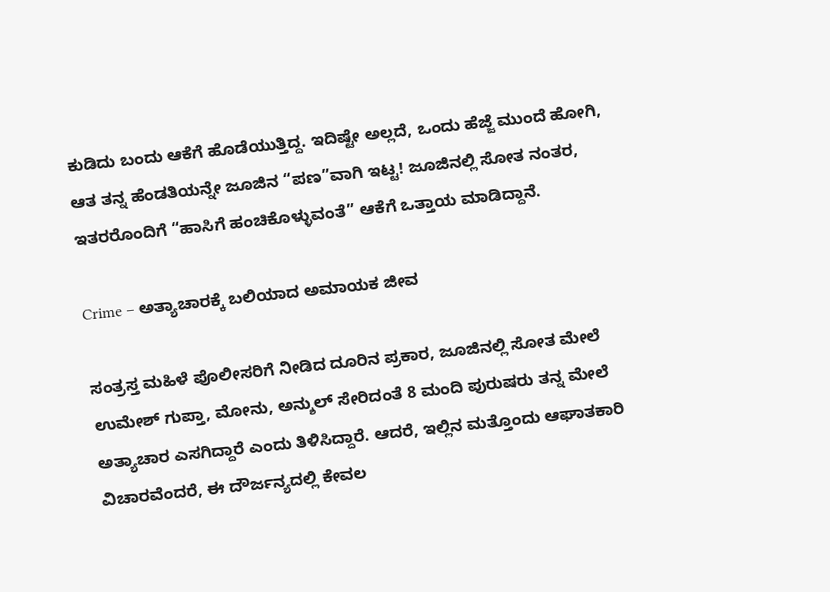ಕುಡಿದು ಬಂದು ಆಕೆಗೆ ಹೊಡೆಯುತ್ತಿದ್ದ. ಇದಿಷ್ಟೇ ಅಲ್ಲದೆ, ಒಂದು ಹೆಜ್ಜೆ ಮುಂದೆ ಹೋಗಿ, ಆತ ತನ್ನ ಹೆಂಡತಿಯನ್ನೇ ಜೂಜಿನ “ಪಣ”ವಾಗಿ ಇಟ್ಟ! ಜೂಜಿನಲ್ಲಿ ಸೋತ ನಂತರ, ಇತರರೊಂದಿಗೆ “ಹಾಸಿಗೆ ಹಂಚಿಕೊಳ್ಳುವಂತೆ” ಆಕೆಗೆ ಒತ್ತಾಯ ಮಾಡಿದ್ದಾನೆ.

Crime – ಅತ್ಯಾಚಾರಕ್ಕೆ ಬಲಿಯಾದ ಅಮಾಯಕ ಜೀವ

ಸಂತ್ರಸ್ತ ಮಹಿಳೆ ಪೊಲೀಸರಿಗೆ ನೀಡಿದ ದೂರಿನ ಪ್ರಕಾರ, ಜೂಜಿನಲ್ಲಿ ಸೋತ ಮೇಲೆ ಉಮೇಶ್ ಗುಪ್ತಾ, ಮೋನು, ಅನ್ಶುಲ್ ಸೇರಿದಂತೆ 8 ಮಂದಿ ಪುರುಷರು ತನ್ನ ಮೇಲೆ ಅತ್ಯಾಚಾರ ಎಸಗಿದ್ದಾರೆ ಎಂದು ತಿಳಿಸಿದ್ದಾರೆ. ಆದರೆ, ಇಲ್ಲಿನ ಮತ್ತೊಂದು ಆಘಾತಕಾರಿ ವಿಚಾರವೆಂದರೆ, ಈ ದೌರ್ಜನ್ಯದಲ್ಲಿ ಕೇವಲ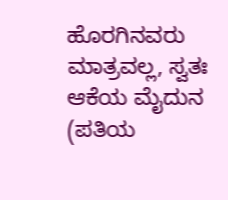ಹೊರಗಿನವರು ಮಾತ್ರವಲ್ಲ, ಸ್ವತಃ ಆಕೆಯ ಮೈದುನ (ಪತಿಯ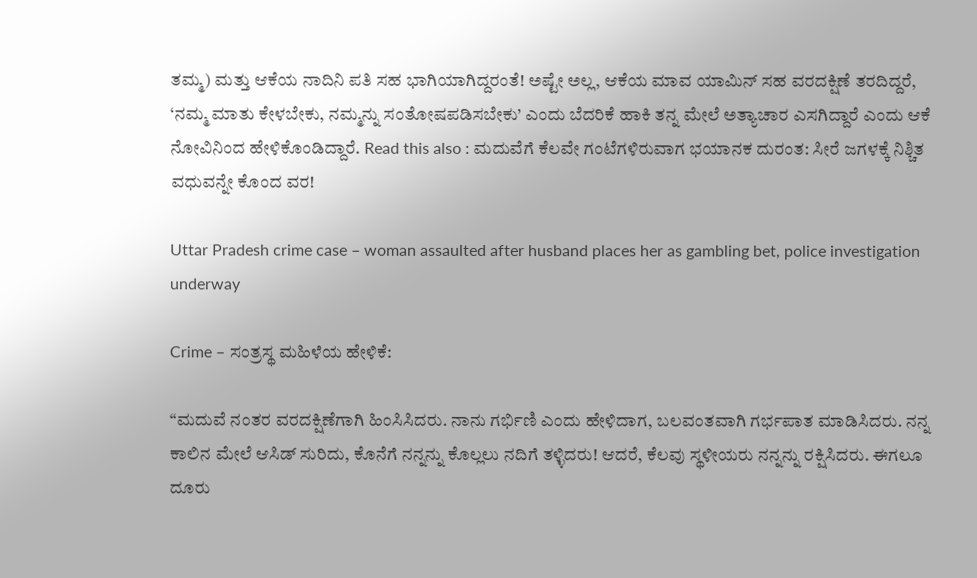ತಮ್ಮ) ಮತ್ತು ಆಕೆಯ ನಾದಿನಿ ಪತಿ ಸಹ ಭಾಗಿಯಾಗಿದ್ದರಂತೆ! ಅಷ್ಟೇ ಅಲ್ಲ, ಆಕೆಯ ಮಾವ ಯಾಮಿನ್ ಸಹ ವರದಕ್ಷಿಣೆ ತರದಿದ್ದರೆ, ‘ನಮ್ಮ ಮಾತು ಕೇಳಬೇಕು, ನಮ್ಮನ್ನು ಸಂತೋಷಪಡಿಸಬೇಕು’ ಎಂದು ಬೆದರಿಕೆ ಹಾಕಿ ತನ್ನ ಮೇಲೆ ಅತ್ಯಾಚಾರ ಎಸಗಿದ್ದಾರೆ ಎಂದು ಆಕೆ ನೋವಿನಿಂದ ಹೇಳಿಕೊಂಡಿದ್ದಾರೆ. Read this also : ಮದುವೆಗೆ ಕೆಲವೇ ಗಂಟೆಗಳಿರುವಾಗ ಭಯಾನಕ ದುರಂತ: ಸೀರೆ ಜಗಳಕ್ಕೆ ನಿಶ್ಚಿತ ವಧುವನ್ನೇ ಕೊಂದ ವರ!

Uttar Pradesh crime case – woman assaulted after husband places her as gambling bet, police investigation underway

Crime – ಸಂತ್ರಸ್ಥ ಮಹಿಳೆಯ ಹೇಳಿಕೆ:

“ಮದುವೆ ನಂತರ ವರದಕ್ಷಿಣೆಗಾಗಿ ಹಿಂಸಿಸಿದರು. ನಾನು ಗರ್ಭಿಣಿ ಎಂದು ಹೇಳಿದಾಗ, ಬಲವಂತವಾಗಿ ಗರ್ಭಪಾತ ಮಾಡಿಸಿದರು. ನನ್ನ ಕಾಲಿನ ಮೇಲೆ ಆಸಿಡ್ ಸುರಿದು, ಕೊನೆಗೆ ನನ್ನನ್ನು ಕೊಲ್ಲಲು ನದಿಗೆ ತಳ್ಳಿದರು! ಆದರೆ, ಕೆಲವು ಸ್ಥಳೀಯರು ನನ್ನನ್ನು ರಕ್ಷಿಸಿದರು. ಈಗಲೂ ದೂರು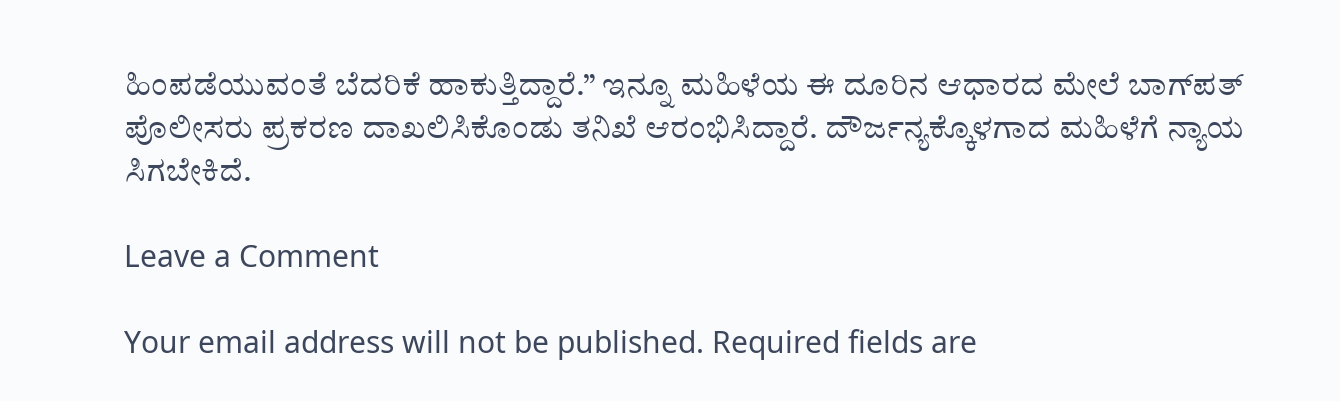ಹಿಂಪಡೆಯುವಂತೆ ಬೆದರಿಕೆ ಹಾಕುತ್ತಿದ್ದಾರೆ.” ಇನ್ನೂ ಮಹಿಳೆಯ ಈ ದೂರಿನ ಆಧಾರದ ಮೇಲೆ ಬಾಗ್‌ಪತ್ ಪೊಲೀಸರು ಪ್ರಕರಣ ದಾಖಲಿಸಿಕೊಂಡು ತನಿಖೆ ಆರಂಭಿಸಿದ್ದಾರೆ. ದೌರ್ಜನ್ಯಕ್ಕೊಳಗಾದ ಮಹಿಳೆಗೆ ನ್ಯಾಯ ಸಿಗಬೇಕಿದೆ.

Leave a Comment

Your email address will not be published. Required fields are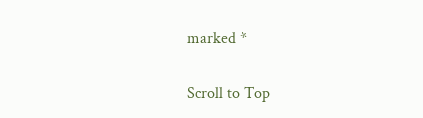marked *

Scroll to Top